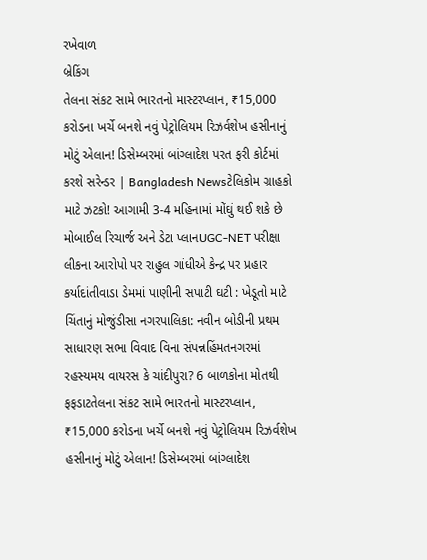રખેવાળ
બ્રેકિંગ
તેલના સંકટ સામે ભારતનો માસ્ટરપ્લાન, ₹15,000 કરોડના ખર્ચે બનશે નવું પેટ્રોલિયમ રિઝર્વશેખ હસીનાનું મોટું એલાન! ડિસેમ્બરમાં બાંગ્લાદેશ પરત ફરી કોર્ટમાં કરશે સરેન્ડર | Bangladesh Newsટેલિકોમ ગ્રાહકો માટે ઝટકો! આગામી 3-4 મહિનામાં મોંઘું થઈ શકે છે મોબાઈલ રિચાર્જ અને ડેટા પ્લાનUGC-NET પરીક્ષા લીકના આરોપો પર રાહુલ ગાંધીએ કેન્દ્ર પર પ્રહાર કર્યાદાંતીવાડા ડેમમાં પાણીની સપાટી ઘટી : ખેડૂતો માટે ચિંતાનું મોજુંડીસા નગરપાલિકા: નવીન બોડીની પ્રથમ સાધારણ સભા વિવાદ વિના સંપન્નહિંમતનગરમાં રહસ્યમય વાયરસ કે ચાંદીપુરા? 6 બાળકોના મોતથી ફફડાટતેલના સંકટ સામે ભારતનો માસ્ટરપ્લાન, ₹15,000 કરોડના ખર્ચે બનશે નવું પેટ્રોલિયમ રિઝર્વશેખ હસીનાનું મોટું એલાન! ડિસેમ્બરમાં બાંગ્લાદેશ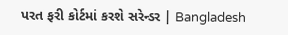પરત ફરી કોર્ટમાં કરશે સરેન્ડર | Bangladesh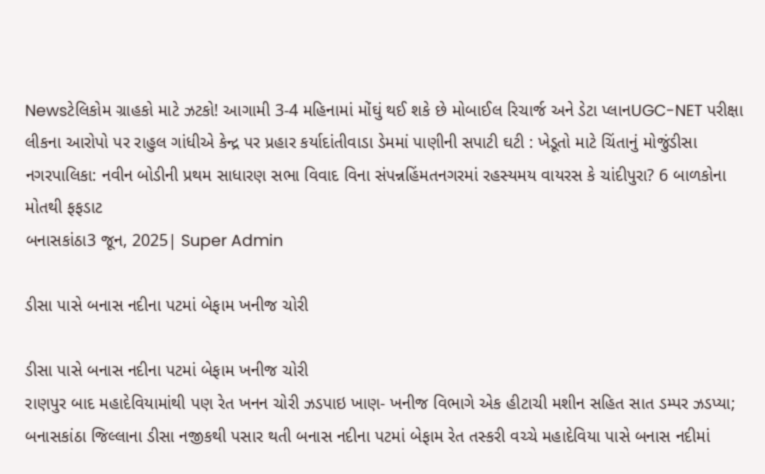Newsટેલિકોમ ગ્રાહકો માટે ઝટકો! આગામી 3-4 મહિનામાં મોંઘું થઈ શકે છે મોબાઈલ રિચાર્જ અને ડેટા પ્લાનUGC-NET પરીક્ષા લીકના આરોપો પર રાહુલ ગાંધીએ કેન્દ્ર પર પ્રહાર કર્યાદાંતીવાડા ડેમમાં પાણીની સપાટી ઘટી : ખેડૂતો માટે ચિંતાનું મોજુંડીસા નગરપાલિકા: નવીન બોડીની પ્રથમ સાધારણ સભા વિવાદ વિના સંપન્નહિંમતનગરમાં રહસ્યમય વાયરસ કે ચાંદીપુરા? 6 બાળકોના મોતથી ફફડાટ
બનાસકાંઠા3 જૂન, 2025| Super Admin

ડીસા પાસે બનાસ નદીના પટમાં બેફામ ખનીજ ચોરી

ડીસા પાસે બનાસ નદીના પટમાં બેફામ ખનીજ ચોરી
રાણપુર બાદ મહાદેવિયામાંથી પણ રેત ખનન ચોરી ઝડપાઇ ખાણ- ખનીજ વિભાગે એક હીટાચી મશીન સહિત સાત ડમ્પર ઝડપ્યા; બનાસકાંઠા જિલ્લાના ડીસા નજીકથી પસાર થતી બનાસ નદીના પટમાં બેફામ રેત તસ્કરી વચ્ચે મહાદેવિયા પાસે બનાસ નદીમાં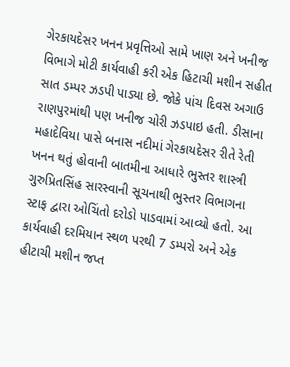ગેરકાયદેસર ખનન પ્રવૃત્તિઓ સામે ખાણ અને ખનીજ વિભાગે મોટી કાર્યવાહી કરી એક હિટાચી મશીન સહીત સાત ડમ્પર ઝડપી પાડ્યા છે. જોકે પાંચ દિવસ અગાઉ રાણપુરમાંથી પણ ખનીજ ચોરી ઝડપાઇ હતી. ડીસાના મહાદેવિયા પાસે બનાસ નદીમાં ગેરકાયદેસર રીતે રેતી ખનન થતું હોવાની બાતમીના આધારે ભુસ્તર શાસ્ત્રી ગુરુપ્રિતસિંહ સારસ્વાની સૂચનાથી ભુસ્તર વિભાગના સ્ટાફ દ્વારા ઓચિંતો દરોડો પાડવામાં આવ્યો હતો. આ કાર્યવાહી દરમિયાન સ્થળ પરથી 7 ડમ્પરો અને એક હીટાચી મશીન જપ્ત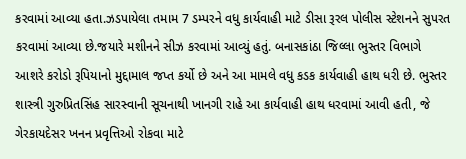કરવામાં આવ્યા હતા.ઝડપાયેલા તમામ 7 ડમ્પરને વધુ કાર્યવાહી માટે ડીસા રૂરલ પોલીસ સ્ટેશનને સુપરત કરવામાં આવ્યા છે.જયારે મશીનને સીઝ કરવામાં આવ્યું હતું. બનાસકાંઠા જિલ્લા ભુસ્તર વિભાગે આશરે કરોડો રૂપિયાનો મુદ્દામાલ જપ્ત કર્યો છે અને આ મામલે વધુ કડક કાર્યવાહી હાથ ધરી છે. ભુસ્તર શાસ્ત્રી ગુરુપ્રિતસિંહ સારસ્વાની સૂચનાથી ખાનગી રાહે આ કાર્યવાહી હાથ ધરવામાં આવી હતી, જે ગેરકાયદેસર ખનન પ્રવૃત્તિઓ રોકવા માટે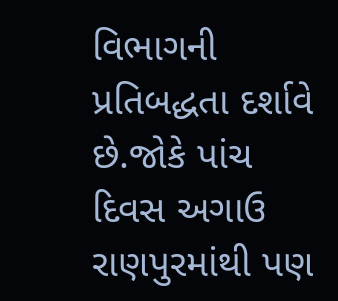વિભાગની પ્રતિબદ્ધતા દર્શાવે છે.જોકે પાંચ દિવસ અગાઉ રાણપુરમાંથી પણ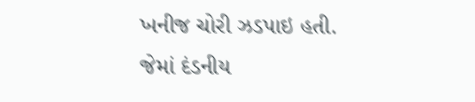ખનીજ ચોરી ઝડપાઇ હતી. જેમાં દંડનીય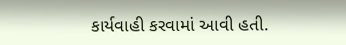કાર્યવાહી કરવામાં આવી હતી.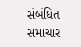સંબંધિત સમાચાર